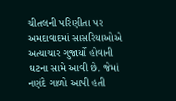ચીતલની પરિણીતા પર અમદાવાદમાં સાસરિયાઓએ અત્યાચાર ગુજાર્યો હોવાની ઘટના સામે આવી છે. જેમાં નણંદે ગાળો આપી હતી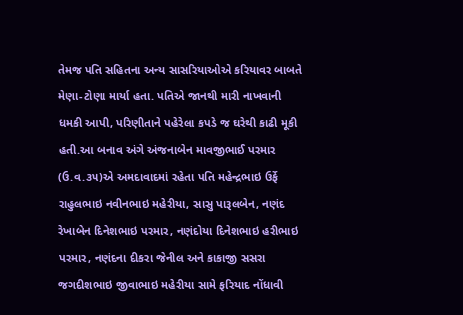તેમજ પતિ સહિતના અન્ય સાસરિયાઓએ કરિયાવર બાબતે મેણા-ટોણા માર્યા હતા. પતિએ જાનથી મારી નાખવાની ધમકી આપી, પરિણીતાને પહેરેલા કપડે જ ઘરેથી કાઢી મૂકી હતી.આ બનાવ અંગે અંજનાબેન માવજીભાઈ પરમાર (ઉ.વ.૩૫)એ અમદાવાદમાં રહેતા પતિ મહેન્દ્રભાઇ ઉર્ફે રાહુલભાઇ નવીનભાઇ મહેરીયા, સાસુ પારૂલબેન, નણંદ રેખાબેન દિનેશભાઇ પરમાર, નણંદોયા દિનેશભાઇ હરીભાઇ પરમાર, નણંદના દીકરા જેનીલ અને કાકાજી સસરા જગદીશભાઇ જીવાભાઇ મહેરીયા સામે ફરિયાદ નોંધાવી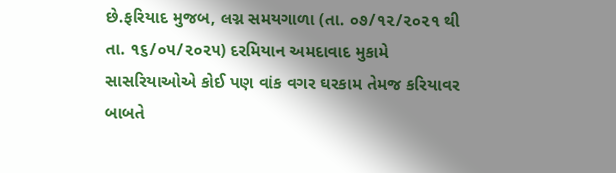છે.ફરિયાદ મુજબ, લગ્ન સમયગાળા (તા. ૦૭/૧૨/૨૦૨૧ થી તા. ૧૬/૦૫/૨૦૨૫) દરમિયાન અમદાવાદ મુકામે સાસરિયાઓએ કોઈ પણ વાંક વગર ઘરકામ તેમજ કરિયાવર બાબતે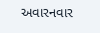અવારનવાર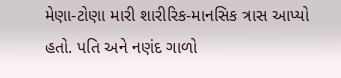મેણા-ટોણા મારી શારીરિક-માનસિક ત્રાસ આપ્યો હતો. પતિ અને નણંદ ગાળો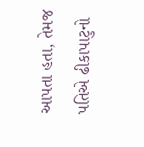આપતા હતા, તેમજ પતિએ ઢીકાપાટુનો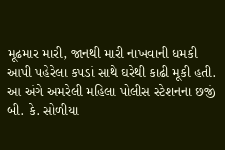મૂઢમાર મારી, જાનથી મારી નાખવાની ધમકી આપી પહેરેલા કપડાં સાથે ઘરેથી કાઢી મૂકી હતી. આ અંગે અમરેલી મહિલા પોલીસ સ્ટેશનના છજીં બી. કે. સોળીયા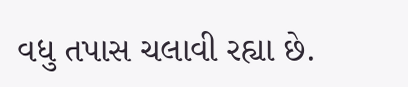વધુ તપાસ ચલાવી રહ્યા છે.